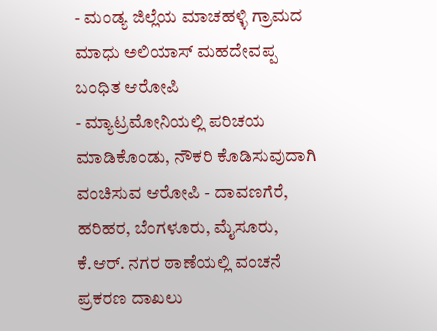- ಮಂಡ್ಯ ಜಿಲ್ಲೆಯ ಮಾಚಹಳ್ಳಿ ಗ್ರಾಮದ ಮಾಧು ಅಲಿಯಾಸ್ ಮಹದೇವಪ್ಪ ಬಂಧಿತ ಆರೋಪಿ
- ಮ್ಯಾಟ್ರಮೋನಿಯಲ್ಲಿ ಪರಿಚಯ ಮಾಡಿಕೊಂಡು, ನೌಕರಿ ಕೊಡಿಸುವುದಾಗಿ ವಂಚಿಸುವ ಆರೋಪಿ - ದಾವಣಗೆರೆ, ಹರಿಹರ, ಬೆಂಗಳೂರು, ಮೈಸೂರು, ಕೆ.ಆರ್. ನಗರ ಠಾಣೆಯಲ್ಲಿ ವಂಚನೆ ಪ್ರಕರಣ ದಾಖಲು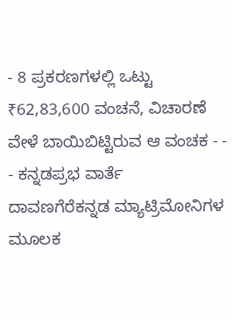- 8 ಪ್ರಕರಣಗಳಲ್ಲಿ ಒಟ್ಟು ₹62,83,600 ವಂಚನೆ, ವಿಚಾರಣೆ ವೇಳೆ ಬಾಯಿಬಿಟ್ಟಿರುವ ಆ ವಂಚಕ - - - ಕನ್ನಡಪ್ರಭ ವಾರ್ತೆ ದಾವಣಗೆರೆಕನ್ನಡ ಮ್ಯಾಟ್ರಿಮೋನಿಗಳ ಮೂಲಕ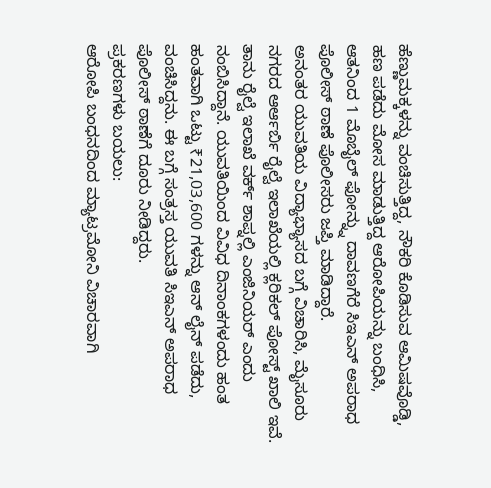ಹೆಣ್ಣುಮಕ್ಕಳನ್ನು ವಂಚಿಸುತ್ತಿದ್ದ, ನೌಕರಿ ಕೊಡಿಸುವ ಆಮಿಷವೊಡ್ಡಿ, ಹಣ ಪಡೆದು ಮೋಸ ಮಾಡುತ್ತಿದ್ದ ಆರೋಪಿಯನ್ನು ಬಂಧಿಸಿ, ಆತನಿಂದ 1 ಮೊಬೈಲ್ ಫೋನ್ನ್ನು ದಾವಣಗೆರೆ ಸಿಇಎನ್ ಅಪರಾಧ ಪೊಲೀಸ್ ಠಾಣೆ ಪೊಲೀಸರು ಜಪ್ತಿ ಮಾಡಿದ್ದಾರೆ.
ಅನಂತರ ಯುವತಿಯ ವಿದ್ಯಾಭ್ಯಾಸದ ಬಗ್ಗೆ ವಿಚಾರಿಸಿ, ಮೈಸೂರು ನಗರದ ಆರ್ಆರ್ಬಿ ರೈಲ್ವೆ ಇಲಾಖೆಯಲ್ಲಿ ಕ್ಲರಿಕಲ್ ಪೋಸ್ಟ್ ಖಾಲಿ ಇವೆ. ತಾನು ರೈಲ್ವೆ ಇಲಾಖೆ ವರ್ಕ್ ಶಾಪ್ನಲ್ಲಿ ಎಂಜಿನಿಯರ್ ಎಂದು ನಂಬಿಸಿದ್ದಾನೆ. ಯುವತಿಯಿಂದ ವಿವಿಧ ದಿನಾಂಕಗಳಂದು ಹಂತ ಹಂತವಾಗಿ ಒಟ್ಟು ₹21,03,600 ಗಳನ್ನು ಆನ್ ಲೈನ್ ಪಡೆದು, ವಂಚಿಸಿದ್ದನು. ಈ ಬಗ್ಗೆ ಸಂತ್ರಸ್ತ ಯುವತಿ ಸಿಇಎನ್ ಅಪರಾಧ ಪೊಲೀಸ್ ಠಾಣೆಗೆ ದೂರು ನೀಡಿದ್ದರು.
ಪ್ರಕರಣಗಳು ಬಯಲು:
ಆರೋಪಿ ಬಂಧನದಿಂದ ಮ್ಯಾಟ್ರಮೋನಿ ವಿಚಾರವಾಗಿ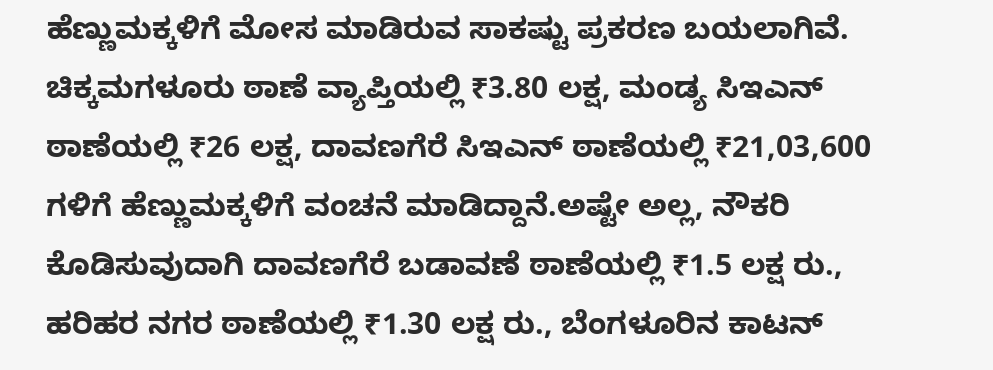ಹೆಣ್ಣುಮಕ್ಕಳಿಗೆ ಮೋಸ ಮಾಡಿರುವ ಸಾಕಷ್ಟು ಪ್ರಕರಣ ಬಯಲಾಗಿವೆ. ಚಿಕ್ಕಮಗಳೂರು ಠಾಣೆ ವ್ಯಾಪ್ತಿಯಲ್ಲಿ ₹3.80 ಲಕ್ಷ, ಮಂಡ್ಯ ಸಿಇಎನ್ ಠಾಣೆಯಲ್ಲಿ ₹26 ಲಕ್ಷ, ದಾವಣಗೆರೆ ಸಿಇಎನ್ ಠಾಣೆಯಲ್ಲಿ ₹21,03,600 ಗಳಿಗೆ ಹೆಣ್ಣುಮಕ್ಕಳಿಗೆ ವಂಚನೆ ಮಾಡಿದ್ದಾನೆ.ಅಷ್ಟೇ ಅಲ್ಲ, ನೌಕರಿ ಕೊಡಿಸುವುದಾಗಿ ದಾವಣಗೆರೆ ಬಡಾವಣೆ ಠಾಣೆಯಲ್ಲಿ ₹1.5 ಲಕ್ಷ ರು., ಹರಿಹರ ನಗರ ಠಾಣೆಯಲ್ಲಿ ₹1.30 ಲಕ್ಷ ರು., ಬೆಂಗಳೂರಿನ ಕಾಟನ್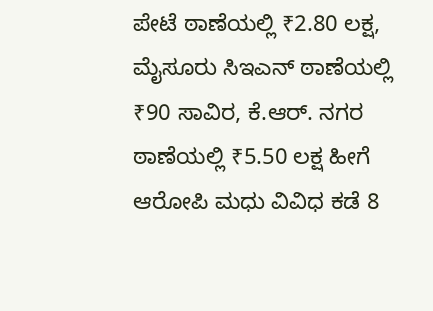ಪೇಟೆ ಠಾಣೆಯಲ್ಲಿ ₹2.80 ಲಕ್ಷ, ಮೈಸೂರು ಸಿಇಎನ್ ಠಾಣೆಯಲ್ಲಿ ₹90 ಸಾವಿರ, ಕೆ.ಆರ್. ನಗರ ಠಾಣೆಯಲ್ಲಿ ₹5.50 ಲಕ್ಷ ಹೀಗೆ ಆರೋಪಿ ಮಧು ವಿವಿಧ ಕಡೆ 8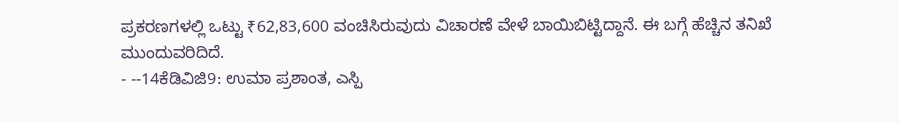ಪ್ರಕರಣಗಳಲ್ಲಿ ಒಟ್ಟು ₹62,83,600 ವಂಚಿಸಿರುವುದು ವಿಚಾರಣೆ ವೇಳೆ ಬಾಯಿಬಿಟ್ಟಿದ್ದಾನೆ. ಈ ಬಗ್ಗೆ ಹೆಚ್ಚಿನ ತನಿಖೆ ಮುಂದುವರಿದಿದೆ.
- --14ಕೆಡಿವಿಜಿ9: ಉಮಾ ಪ್ರಶಾಂತ, ಎಸ್ಪಿ